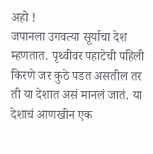अहो !
जपानला उगवत्या सूर्याचा देश म्हणतात. पृथ्वीवर पहाटेची पहिली किरणे जर कुठे पडत असतील तर ती या देशात असं मानलं जातं. या देशाचं आणखीन एक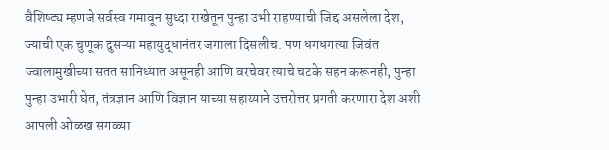वैशिष्ट्य म्हणजे सर्वस्व गमावून सुध्दा राखेतून पुन्हा उभी राहण्याची जिद्द असलेला देश, ज्याची एक चुणूक दुसऱ्या महायुद्धानंतर जगाला दिसलीच. पण धगधगत्या जिवंत ज्वालामुखीच्या सतत सानिध्यात असूनही आणि वरचेवर त्याचे चटके सहन करूनही, पुन्हा पुन्हा उभारी घेत, तंत्रज्ञान आणि विज्ञान याच्या सहाय्याने उत्तरोत्तर प्रगती करणारा देश अशी आपली ओळख सगळ्या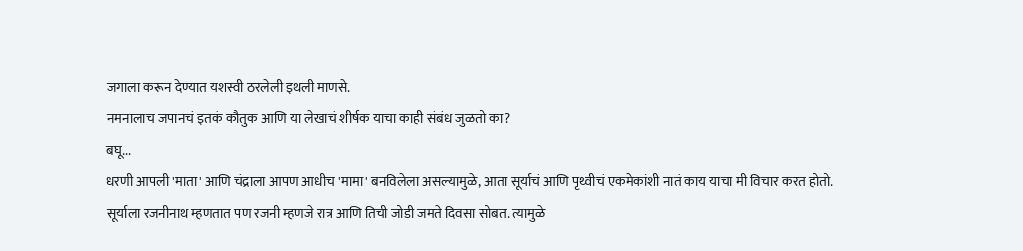जगाला करून देण्यात यशस्वी ठरलेली इथली माणसे.
नमनालाच जपानचं इतकं कौतुक आणि या लेखाचं शीर्षक याचा काही संबंध जुळतो का?
बघू...
धरणी आपली 'माता' आणि चंद्राला आपण आधीच 'मामा' बनविलेला असल्यामुळे, आता सूर्याचं आणि पृथ्वीचं एकमेकांशी नातं काय याचा मी विचार करत होतो. सूर्याला रजनीनाथ म्हणतात पण रजनी म्हणजे रात्र आणि तिची जोडी जमते दिवसा सोबत. त्यामुळे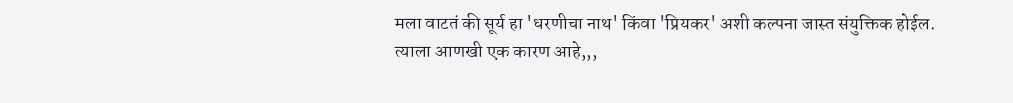मला वाटतं की सूर्य हा 'धरणीचा नाथ' किंवा 'प्रियकर' अशी कल्पना जास्त संयुक्तिक होईल.
त्याला आणखी एक कारण आहे,,,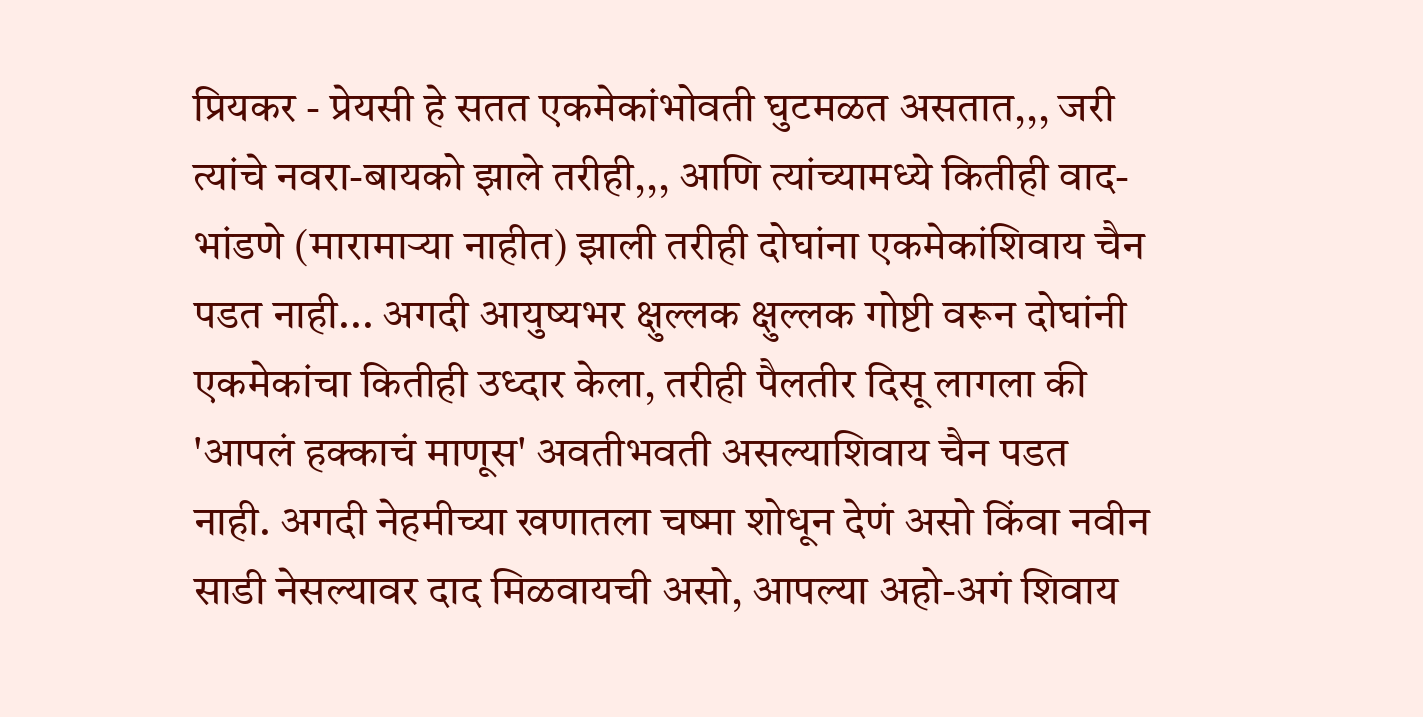प्रियकर - प्रेयसी हे सतत एकमेकांभोवती घुटमळत असतात,,, जरी त्यांचे नवरा-बायको झाले तरीही,,, आणि त्यांच्यामध्ये कितीही वाद-भांडणे (मारामाऱ्या नाहीत) झाली तरीही दोघांना एकमेकांशिवाय चैन पडत नाही... अगदी आयुष्यभर क्षुल्लक क्षुल्लक गोष्टी वरून दोघांनी एकमेकांचा कितीही उध्दार केला, तरीही पैलतीर दिसू लागला की 'आपलं हक्काचं माणूस' अवतीभवती असल्याशिवाय चैन पडत नाही. अगदी नेहमीच्या खणातला चष्मा शोधून देणं असो किंवा नवीन साडी नेसल्यावर दाद मिळवायची असो, आपल्या अहो-अगं शिवाय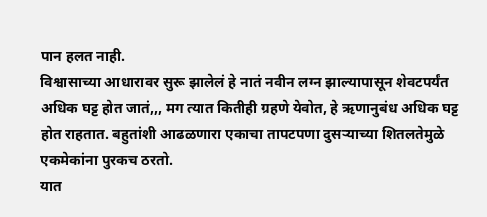पान हलत नाही.
विश्वासाच्या आधारावर सुरू झालेलं हे नातं नवीन लग्न झाल्यापासून शेवटपर्यंत अधिक घट्ट होत जातं,,, मग त्यात कितीही ग्रहणे येवोत, हे ऋणानुबंध अधिक घट्ट होत राहतात. बहुतांशी आढळणारा एकाचा तापटपणा दुसऱ्याच्या शितलतेमुळे एकमेकांना पुरकच ठरतो.
यात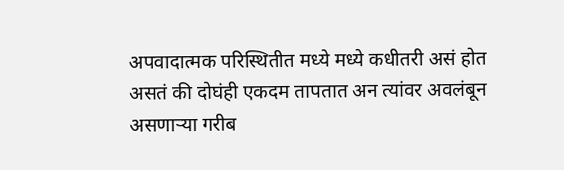अपवादात्मक परिस्थितीत मध्ये मध्ये कधीतरी असं होत असतं की दोघंही एकदम तापतात अन त्यांवर अवलंबून असणाऱ्या गरीब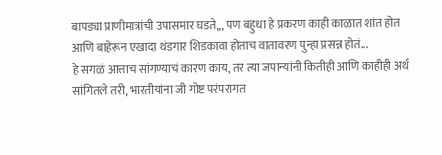बापड्या प्राणीमात्रांची उपासमार घडते,,, पण बहुधा हे प्रकरण काही काळात शांत होत आणि बाहेरून एखादा थंडगार शिडकावा होताच वातावरण पुन्हा प्रसन्न होतं...
हे सगळं आत्ताच सांगण्याचं कारण काय, तर त्या जपान्यांनी कितीही आणि काहीही अर्थ सांगितले तरी, भारतीयांना जी गोष्ट परंपरागत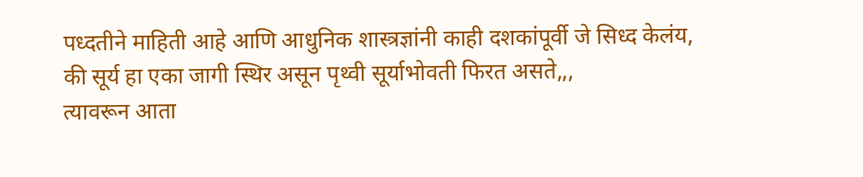पध्दतीने माहिती आहे आणि आधुनिक शास्त्रज्ञांनी काही दशकांपूर्वी जे सिध्द केलंय, की सूर्य हा एका जागी स्थिर असून पृथ्वी सूर्याभोवती फिरत असते,,,
त्यावरून आता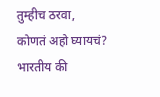तुम्हीच ठरवा,
कोणतं अहो घ्यायचं?
भारतीय की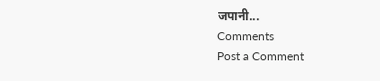जपानी...
Comments
Post a Comment